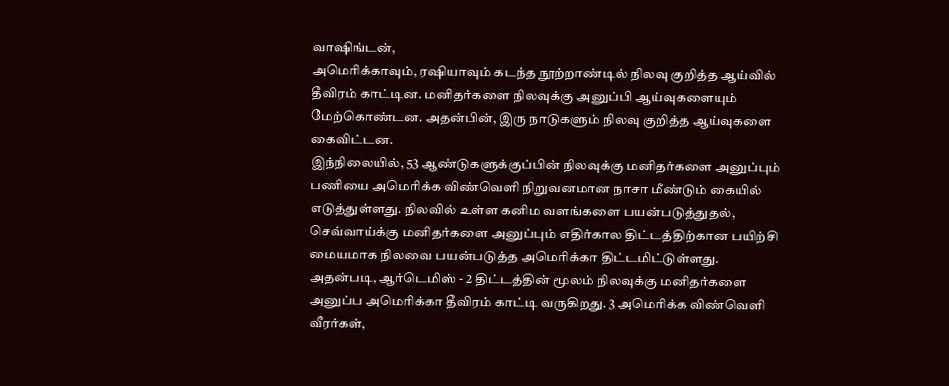வாஷிங்டன்,
அமெரிக்காவும், ரஷியாவும் கடந்த நூற்றாண்டில் நிலவு குறித்த ஆய்வில் தீவிரம் காட்டின. மனிதர்களை நிலவுக்கு அனுப்பி ஆய்வுகளையும் மேற்கொண்டன. அதன்பின், இரு நாடுகளும் நிலவு குறித்த ஆய்வுகளை கைவிட்டன.
இந்நிலையில், 53 ஆண்டுகளுக்குப்பின் நிலவுக்கு மனிதர்களை அனுப்பும் பணியை அமெரிக்க விண்வெளி நிறுவனமான நாசா மீண்டும் கையில் எடுத்துள்ளது. நிலவில் உள்ள கனிம வளங்களை பயன்படுத்துதல், செவ்வாய்க்கு மனிதர்களை அனுப்பும் எதிர்கால திட்டத்திற்கான பயிற்சி மையமாக நிலவை பயன்படுத்த அமெரிக்கா திட்டமிட்டுள்ளது.
அதன்படி, ஆர்டெமிஸ் - 2 திட்டத்தின் மூலம் நிலவுக்கு மனிதர்களை அனுப்ப அமெரிக்கா தீவிரம் காட்டி வருகிறது. 3 அமெரிக்க விண்வெளி வீரர்கள்,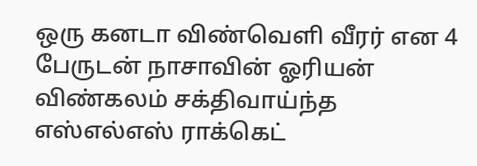ஒரு கனடா விண்வெளி வீரர் என 4 பேருடன் நாசாவின் ஓரியன் விண்கலம் சக்திவாய்ந்த எஸ்எல்எஸ் ராக்கெட்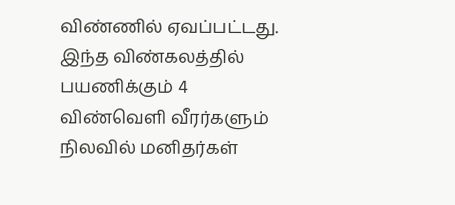விண்ணில் ஏவப்பட்டது.
இந்த விண்கலத்தில் பயணிக்கும் 4 விண்வெளி வீரர்களும் நிலவில் மனிதர்கள்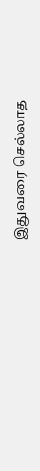இதுவரை செல்லாத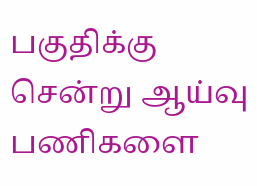பகுதிக்கு சென்று ஆய்வு பணிகளை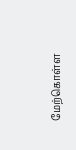மேற்கொள்ள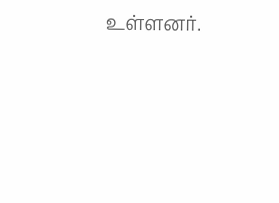உள்ளனர்.